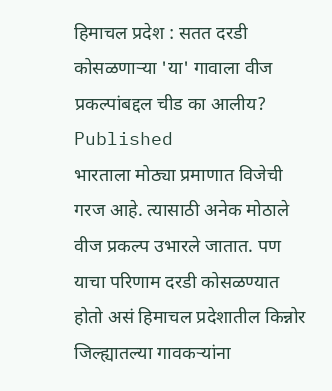हिमाचल प्रदेश : सतत दरडी कोसळणाऱ्या 'या' गावाला वीज प्रकल्पांबद्दल चीड का आलीय?
Published
भारताला मोठ्या प्रमाणात विजेची गरज आहे. त्यासाठी अनेक मोठाले वीज प्रकल्प उभारले जातात. पण याचा परिणाम दरडी कोसळण्यात होतो असं हिमाचल प्रदेशातील किन्नोर जिल्ह्यातल्या गावकऱ्यांना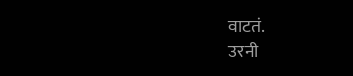वाटतं.
उरनी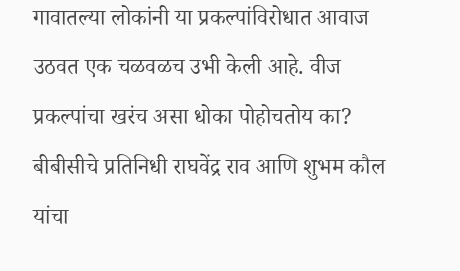गावातल्या लोकांनी या प्रकल्पांविरोधात आवाज उठवत एक चळवळच उभी केली आहे. वीज प्रकल्पांचा खरंच असा धोका पोहोचतोय का? बीबीसीचे प्रतिनिधी राघवेंद्र राव आणि शुभम कौल यांचा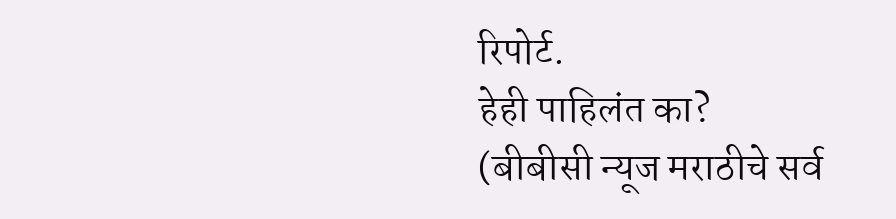रिपोर्ट.
हेही पाहिलंत का?
(बीबीसी न्यूज मराठीचे सर्व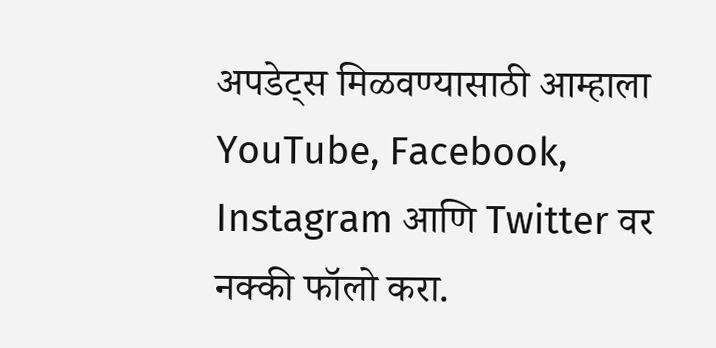अपडेट्स मिळवण्यासाठी आम्हाला YouTube, Facebook, Instagram आणि Twitter वर नक्की फॉलो करा.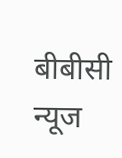बीबीसी न्यूज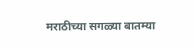मराठीच्या सगळ्या बातम्या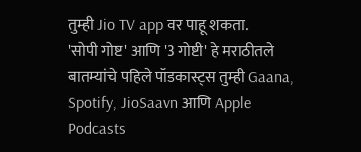तुम्ही Jio TV app वर पाहू शकता.
'सोपी गोष्ट' आणि '3 गोष्टी' हे मराठीतले बातम्यांचे पहिले पॉडकास्ट्स तुम्ही Gaana, Spotify, JioSaavn आणि Apple Podcasts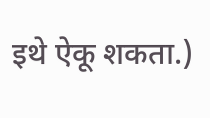इथे ऐकू शकता.)